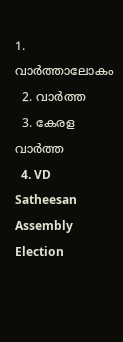1. വാര്‍ത്താലോകം
  2. വാര്‍ത്ത
  3. കേരള വാര്‍ത്ത
  4. VD Satheesan Assembly Election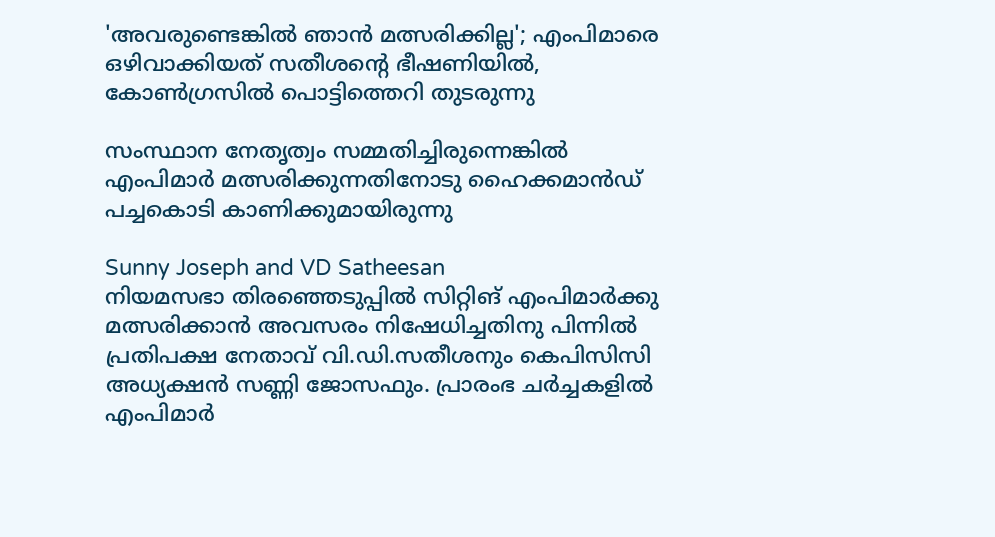'അവരുണ്ടെങ്കിൽ ഞാൻ മത്സരിക്കില്ല'; എംപിമാരെ ഒഴിവാക്കിയത് സതീശന്റെ ഭീഷണിയിൽ, കോൺഗ്രസിൽ പൊട്ടിത്തെറി തുടരുന്നു

സംസ്ഥാന നേതൃത്വം സമ്മതിച്ചിരുന്നെങ്കിൽ എംപിമാർ മത്സരിക്കുന്നതിനോടു ഹൈക്കമാൻഡ് പച്ചകൊടി കാണിക്കുമായിരുന്നു

Sunny Joseph and VD Satheesan
നിയമസഭാ തിരഞ്ഞെടുപ്പിൽ സിറ്റിങ് എംപിമാർക്കു മത്സരിക്കാൻ അവസരം നിഷേധിച്ചതിനു പിന്നിൽ പ്രതിപക്ഷ നേതാവ് വി.ഡി.സതീശനും കെപിസിസി അധ്യക്ഷൻ സണ്ണി ജോസഫും. പ്രാരംഭ ചർച്ചകളിൽ എംപിമാർ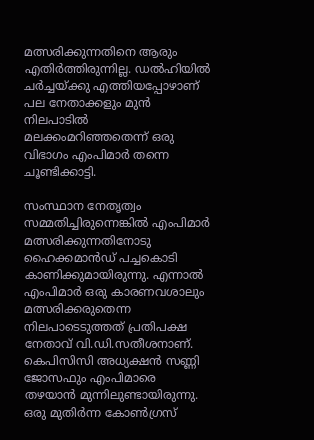മത്സരിക്കുന്നതിനെ ആരും എതിർത്തിരുന്നില്ല. ഡൽഹിയിൽ ചർച്ചയ്ക്കു എത്തിയപ്പോഴാണ് പല നേതാക്കളും മുൻ നിലപാടിൽ മലക്കംമറിഞ്ഞതെന്ന് ഒരു വിഭാഗം എംപിമാർ തന്നെ ചൂണ്ടിക്കാട്ടി.

സംസ്ഥാന നേതൃത്വം സമ്മതിച്ചിരുന്നെങ്കിൽ എംപിമാർ മത്സരിക്കുന്നതിനോടു ഹൈക്കമാൻഡ് പച്ചകൊടി കാണിക്കുമായിരുന്നു. എന്നാൽ എംപിമാർ ഒരു കാരണവശാലും മത്സരിക്കരുതെന്ന നിലപാടെടുത്തത് പ്രതിപക്ഷ നേതാവ് വി.ഡി.സതീശനാണ്. കെപിസിസി അധ്യക്ഷൻ സണ്ണി ജോസഫും എംപിമാരെ തഴയാൻ മുന്നിലുണ്ടായിരുന്നു. ഒരു മുതിർന്ന കോൺഗ്രസ്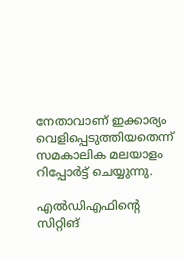നേതാവാണ് ഇക്കാര്യം വെളിപ്പെടുത്തിയതെന്ന് സമകാലിക മലയാളം റിപ്പോർട്ട് ചെയ്യുന്നു.

എൽഡിഎഫിന്റെ സിറ്റിങ്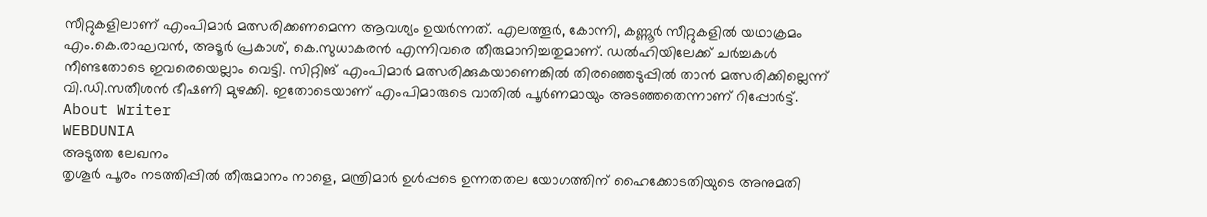സീറ്റുകളിലാണ് എംപിമാർ മത്സരിക്കണമെന്ന ആവശ്യം ഉയർന്നത്. എലത്തൂർ, കോന്നി, കണ്ണൂർ സീറ്റുകളിൽ യഥാക്രമം എം.കെ.രാഘവൻ, അടൂർ പ്രകാശ്, കെ.സുധാകരൻ എന്നിവരെ തീരുമാനിച്ചതുമാണ്. ഡൽഹിയിലേക്ക് ചർച്ചകൾ നീണ്ടതോടെ ഇവരെയെല്ലാം വെട്ടി. സിറ്റിങ് എംപിമാർ മത്സരിക്കുകയാണെങ്കിൽ തിരഞ്ഞെടുപ്പിൽ താൻ മത്സരിക്കില്ലെന്ന് വി.ഡി.സതീശൻ ഭീഷണി മുഴക്കി. ഇതോടെയാണ് എംപിമാരുടെ വാതിൽ പൂർണമായും അടഞ്ഞതെന്നാണ് റിപ്പോർട്ട്.
About Writer
WEBDUNIA
അടുത്ത ലേഖനം
തൃശൂർ പൂരം നടത്തിപ്പിൽ തീരുമാനം നാളെ, മന്ത്രിമാർ ഉൾപ്പടെ ഉന്നതതല യോഗത്തിന് ഹൈക്കോടതിയുടെ അനുമതി